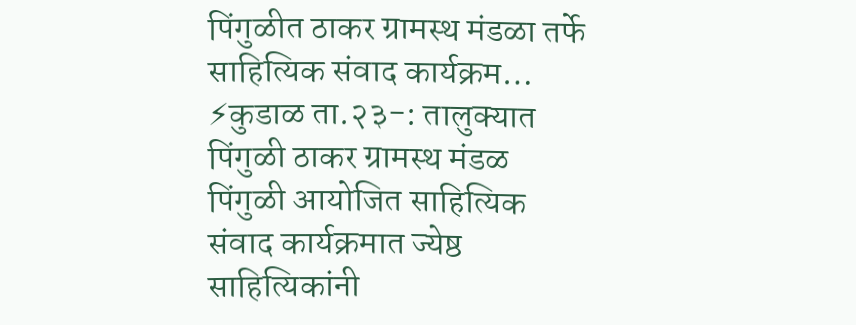पिंगुळीत ठाकर ग्रामस्थ मंडळा तर्फे साहित्यिक संवाद कार्यक्रम…
⚡कुडाळ ता.२३-: तालुक्यात पिंगुळी ठाकर ग्रामस्थ मंडळ पिंगुळी आयोजित साहित्यिक संवाद कार्यक्रमात ज्येष्ठ साहित्यिकांनी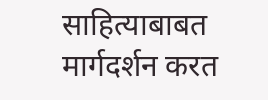साहित्याबाबत मार्गदर्शन करत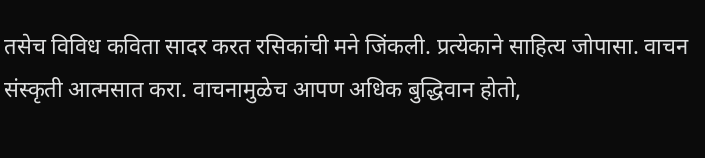तसेच विविध कविता सादर करत रसिकांची मने जिंकली. प्रत्येकाने साहित्य जोपासा. वाचन संस्कृती आत्मसात करा. वाचनामुळेच आपण अधिक बुद्धिवान होतो,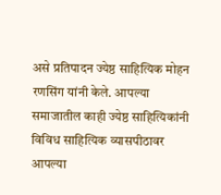असे प्रतिपादन ज्येष्ठ साहित्यिक मोहन रणसिंग यांनी केले. आपल्या समाजातील काही ज्येष्ठ साहित्यिकांनी विविध साहित्यिक व्यासपीठावर आपल्या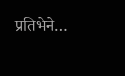प्रतिभेने…